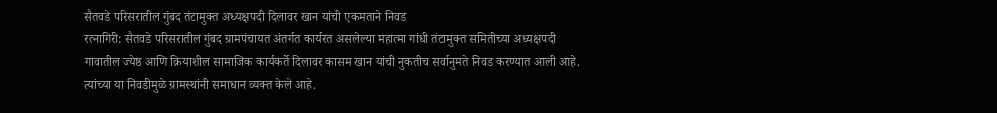सैतवडे परिसरातील गुंबद तंटामुक्त अध्यक्षपदी दिलावर खान यांची एकमताने निवड
रत्नागिरी: सैतवडे परिसरातील गुंबद ग्रामपंचायत अंतर्गत कार्यरत असलेल्या महात्मा गांधी तंटामुक्त समितीच्या अध्यक्षपदी गावातील ज्येष्ठ आणि क्रियाशील सामाजिक कार्यकर्ते दिलावर कासम खान यांची नुकतीच सर्वानुमते निवड करण्यात आली आहे. त्यांच्या या निवडीमुळे ग्रामस्थांनी समाधान व्यक्त केले आहे.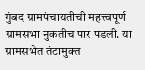गुंबद ग्रामपंचायतीची महत्त्वपूर्ण ग्रामसभा नुकतीच पार पडली. या ग्रामसभेत तंटामुक्त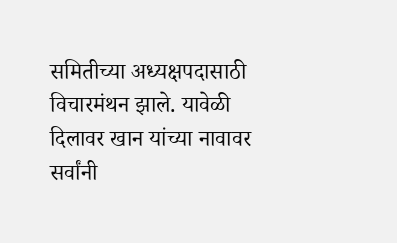समितीच्या अध्यक्षपदासाठी विचारमंथन झाले. यावेळी दिलावर खान यांच्या नावावर सर्वांनी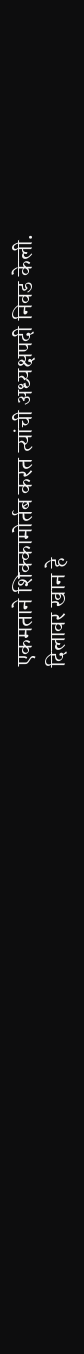एकमताने शिक्कामोर्तब करत त्यांची अध्यक्षपदी निवड केली.
दिलावर खान हे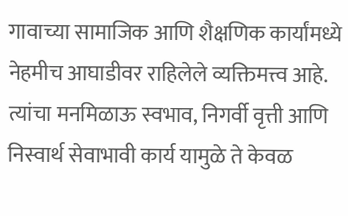गावाच्या सामाजिक आणि शैक्षणिक कार्यांमध्ये नेहमीच आघाडीवर राहिलेले व्यक्तिमत्त्व आहे. त्यांचा मनमिळाऊ स्वभाव, निगर्वी वृत्ती आणि निस्वार्थ सेवाभावी कार्य यामुळे ते केवळ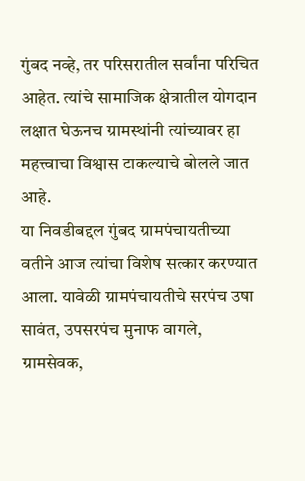गुंबद नव्हे, तर परिसरातील सर्वांना परिचित आहेत. त्यांचे सामाजिक क्षेत्रातील योगदान लक्षात घेऊनच ग्रामस्थांनी त्यांच्यावर हा महत्त्वाचा विश्वास टाकल्याचे बोलले जात आहे.
या निवडीबद्दल गुंबद ग्रामपंचायतीच्या वतीने आज त्यांचा विशेष सत्कार करण्यात आला. यावेळी ग्रामपंचायतीचे सरपंच उषा सावंत, उपसरपंच मुनाफ वागले, ग्रामसेवक,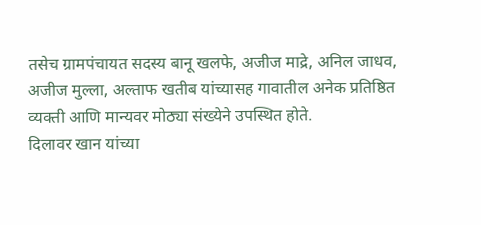तसेच ग्रामपंचायत सदस्य बानू खलफे, अजीज माद्रे, अनिल जाधव, अजीज मुल्ला, अल्ताफ खतीब यांच्यासह गावातील अनेक प्रतिष्ठित व्यक्ती आणि मान्यवर मोठ्या संख्येने उपस्थित होते.
दिलावर खान यांच्या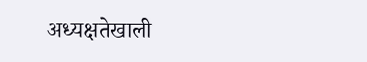अध्यक्षतेखाली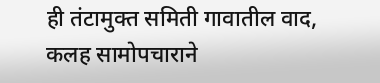ही तंटामुक्त समिती गावातील वाद, कलह सामोपचाराने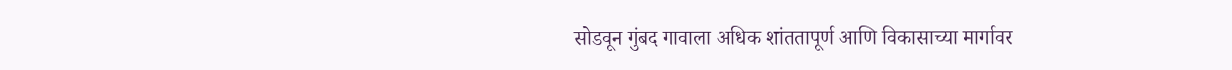सोडवून गुंबद गावाला अधिक शांततापूर्ण आणि विकासाच्या मार्गावर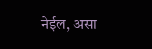नेईल, असा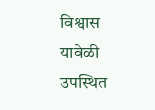विश्वास यावेळी उपस्थित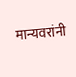मान्यवरांनी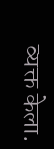व्यक्त केला.